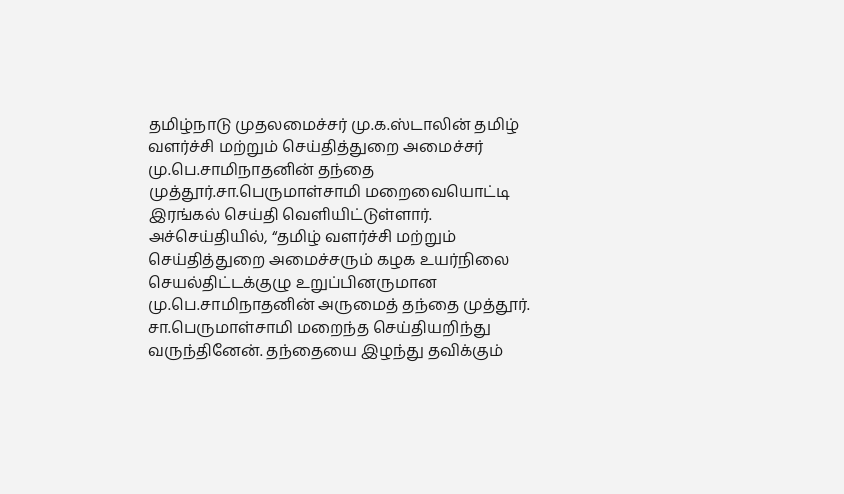தமிழ்நாடு முதலமைச்சர் மு.க.ஸ்டாலின் தமிழ் வளர்ச்சி மற்றும் செய்தித்துறை அமைச்சர் மு.பெ.சாமிநாதனின் தந்தை முத்தூர்.சா.பெருமாள்சாமி மறைவையொட்டி இரங்கல் செய்தி வெளியிட்டுள்ளார். அச்செய்தியில், “தமிழ் வளர்ச்சி மற்றும் செய்தித்துறை அமைச்சரும் கழக உயர்நிலை செயல்திட்டக்குழு உறுப்பினருமான மு.பெ.சாமிநாதனின் அருமைத் தந்தை முத்தூர். சா.பெருமாள்சாமி மறைந்த செய்தியறிந்து வருந்தினேன். தந்தையை இழந்து தவிக்கும்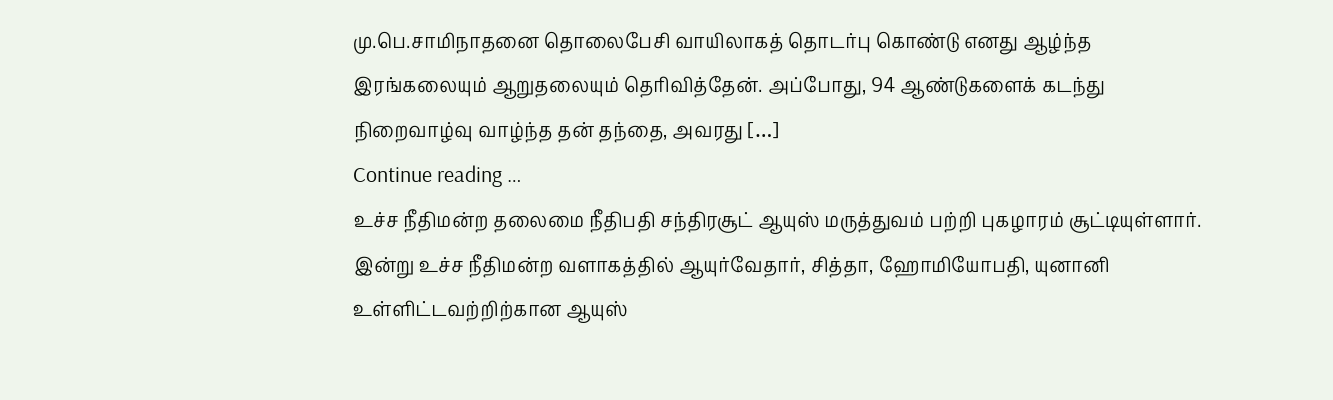மு.பெ.சாமிநாதனை தொலைபேசி வாயிலாகத் தொடர்பு கொண்டு எனது ஆழ்ந்த இரங்கலையும் ஆறுதலையும் தெரிவித்தேன். அப்போது, 94 ஆண்டுகளைக் கடந்து நிறைவாழ்வு வாழ்ந்த தன் தந்தை, அவரது […]
Continue reading …
உச்ச நீதிமன்ற தலைமை நீதிபதி சந்திரசூட் ஆயுஸ் மருத்துவம் பற்றி புகழாரம் சூட்டியுள்ளார். இன்று உச்ச நீதிமன்ற வளாகத்தில் ஆயுர்வேதார், சித்தா, ஹோமியோபதி, யுனானி உள்ளிட்டவற்றிற்கான ஆயுஸ்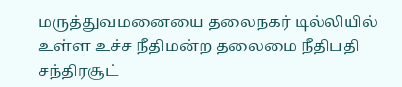மருத்துவமனையை தலைநகர் டில்லியில் உள்ள உச்ச நீதிமன்ற தலைமை நீதிபதி சந்திரசூட்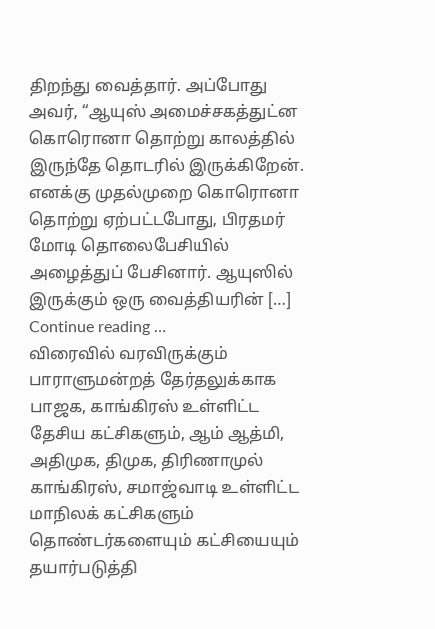திறந்து வைத்தார். அப்போது அவர், “ஆயுஸ் அமைச்சகத்துட்ன கொரொனா தொற்று காலத்தில் இருந்தே தொடரில் இருக்கிறேன். எனக்கு முதல்முறை கொரொனா தொற்று ஏற்பட்டபோது, பிரதமர் மோடி தொலைபேசியில் அழைத்துப் பேசினார். ஆயுஸில் இருக்கும் ஒரு வைத்தியரின் […]
Continue reading …
விரைவில் வரவிருக்கும் பாராளுமன்றத் தேர்தலுக்காக பாஜக, காங்கிரஸ் உள்ளிட்ட தேசிய கட்சிகளும், ஆம் ஆத்மி, அதிமுக, திமுக, திரிணாமுல் காங்கிரஸ், சமாஜ்வாடி உள்ளிட்ட மாநிலக் கட்சிகளும் தொண்டர்களையும் கட்சியையும் தயார்படுத்தி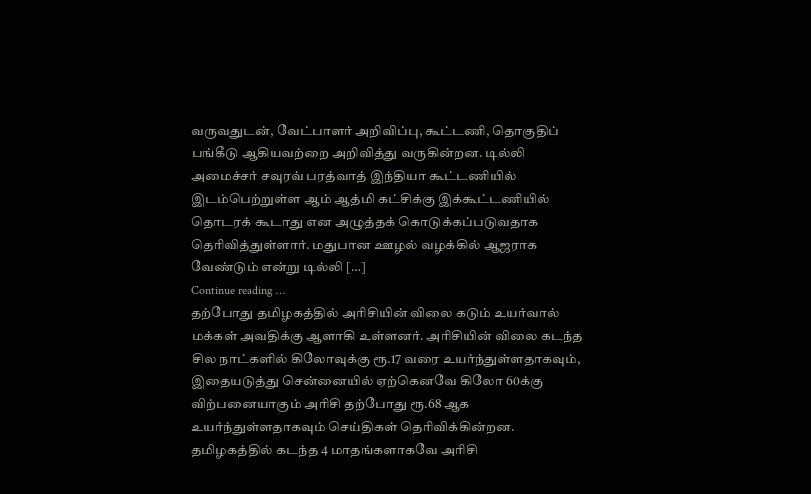வருவதுடன், வேட்பாளர் அறிவிப்பு, கூட்டணி, தொகுதிப் பங்கீடு ஆகியவற்றை அறிவித்து வருகின்றன. டில்லி அமைச்சர் சவுரவ் பரத்வாத் இந்தியா கூட்டணியில் இடம்பெற்றுள்ள ஆம் ஆத்மி கட்சிக்கு இக்கூட்டணியில் தொடரக் கூடாது என அழுத்தக் கொடுக்கப்படுவதாக தெரிவித்துள்ளார். மதுபான ஊழல் வழக்கில் ஆஜராக வேண்டும் என்று டில்லி […]
Continue reading …
தற்போது தமிழகத்தில் அரிசியின் விலை கடும் உயர்வால் மக்கள் அவதிக்கு ஆளாகி உள்ளனர். அரிசியின் விலை கடந்த சில நாட்களில் கிலோவுக்கு ரூ.17 வரை உயர்ந்துள்ளதாகவும், இதையடுத்து சென்னையில் ஏற்கெனவே கிலோ 60க்கு விற்பனையாகும் அரிசி தற்போது ரூ.68 ஆக உயர்ந்துள்ளதாகவும் செய்திகள் தெரிவிக்கின்றன. தமிழகத்தில் கடந்த 4 மாதங்களாகவே அரிசி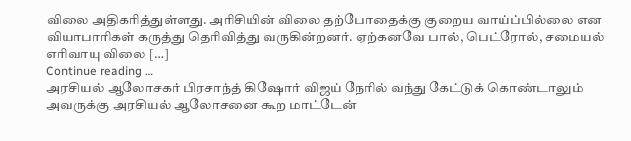விலை அதிகரித்துள்ளது. அரிசியின் விலை தற்போதைக்கு குறைய வாய்ப்பில்லை என வியாபாரிகள் கருத்து தெரிவித்து வருகின்றனர். ஏற்கனவே பால், பெட்ரோல், சமையல் எரிவாயு விலை […]
Continue reading …
அரசியல் ஆலோசகர் பிரசாந்த் கிஷோர் விஜய் நேரில் வந்து கேட்டுக் கொண்டாலும் அவருக்கு அரசியல் ஆலோசனை கூற மாட்டேன்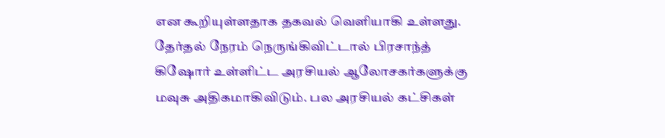என கூறியுள்ளதாக தகவல் வெளியாகி உள்ளது. தேர்தல் நேரம் நெருங்கிவிட்டால் பிரசாந்த் கிஷோர் உள்ளிட்ட அரசியல் ஆலோசகர்களுக்கு மவுசு அதிகமாகிவிடும். பல அரசியல் கட்சிகள்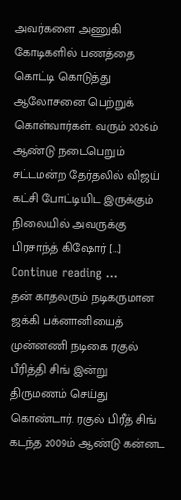அவர்களை அணுகி கோடிகளில் பணத்தை கொட்டி கொடுத்து ஆலோசனை பெற்றுக் கொள்வார்கள். வரும் 2026ம் ஆண்டு நடைபெறும் சட்டமன்ற தேர்தலில் விஜய் கட்சி போட்டியிட இருக்கும் நிலையில் அவருக்கு பிரசாந்த் கிஷோர் […]
Continue reading …
தன் காதலரும் நடிகருமான ஜக்கி பக்னானியைத் முன்னணி நடிகை ரகுல் பீரித்தி சிங் இன்று திருமணம் செய்து கொண்டார். ரகுல் பிரீத் சிங் கடந்த 2009ம் ஆண்டு கன்னட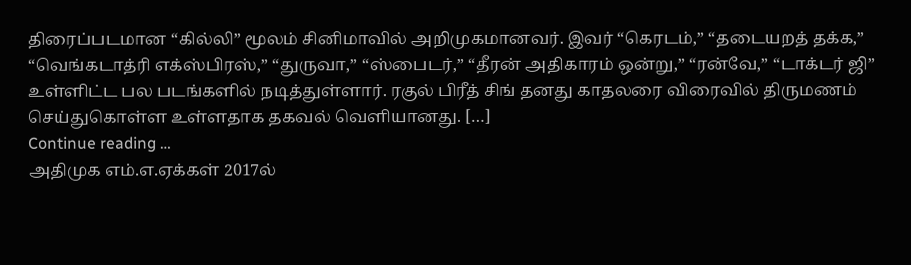திரைப்படமான “கில்லி” மூலம் சினிமாவில் அறிமுகமானவர். இவர் “கெரடம்,” “தடையறத் தக்க,” “வெங்கடாத்ரி எக்ஸ்பிரஸ்,” “துருவா,” “ஸ்பைடர்,” “தீரன் அதிகாரம் ஒன்று,” “ரன்வே,” “டாக்டர் ஜி” உள்ளிட்ட பல படங்களில் நடித்துள்ளார். ரகுல் பிரீத் சிங் தனது காதலரை விரைவில் திருமணம் செய்துகொள்ள உள்ளதாக தகவல் வெளியானது. […]
Continue reading …
அதிமுக எம்.எ.ஏக்கள் 2017ல்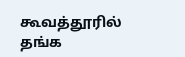கூவத்தூரில் தங்க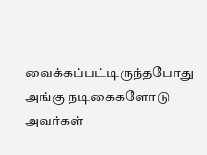வைக்கப்பட்டிருந்தபோது அங்கு நடிகைகளோடு அவர்கள்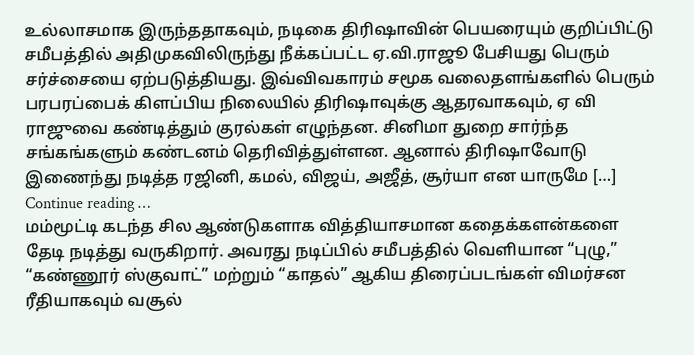உல்லாசமாக இருந்ததாகவும், நடிகை திரிஷாவின் பெயரையும் குறிப்பிட்டு சமீபத்தில் அதிமுகவிலிருந்து நீக்கப்பட்ட ஏ.வி.ராஜூ பேசியது பெரும் சர்ச்சையை ஏற்படுத்தியது. இவ்விவகாரம் சமூக வலைதளங்களில் பெரும் பரபரப்பைக் கிளப்பிய நிலையில் திரிஷாவுக்கு ஆதரவாகவும், ஏ வி ராஜுவை கண்டித்தும் குரல்கள் எழுந்தன. சினிமா துறை சார்ந்த சங்கங்களும் கண்டனம் தெரிவித்துள்ளன. ஆனால் திரிஷாவோடு இணைந்து நடித்த ரஜினி, கமல், விஜய், அஜீத், சூர்யா என யாருமே […]
Continue reading …
மம்மூட்டி கடந்த சில ஆண்டுகளாக வித்தியாசமான கதைக்களன்களை தேடி நடித்து வருகிறார். அவரது நடிப்பில் சமீபத்தில் வெளியான “புழு,” “கண்ணூர் ஸ்குவாட்” மற்றும் “காதல்” ஆகிய திரைப்படங்கள் விமர்சன ரீதியாகவும் வசூல்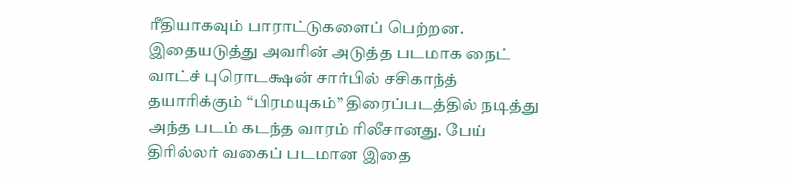ரீதியாகவும் பாராட்டுகளைப் பெற்றன. இதையடுத்து அவரின் அடுத்த படமாக நைட் வாட்ச் புரொடக்ஷன் சார்பில் சசிகாந்த் தயாரிக்கும் “பிரமயுகம்” திரைப்படத்தில் நடித்து அந்த படம் கடந்த வாரம் ரிலீசானது. பேய் திரில்லர் வகைப் படமான இதை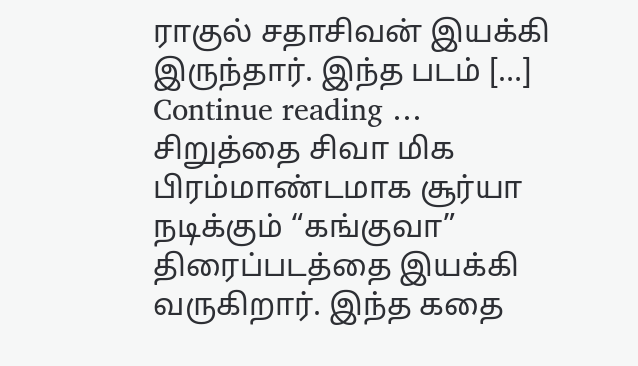ராகுல் சதாசிவன் இயக்கி இருந்தார். இந்த படம் […]
Continue reading …
சிறுத்தை சிவா மிக பிரம்மாண்டமாக சூர்யா நடிக்கும் “கங்குவா” திரைப்படத்தை இயக்கி வருகிறார். இந்த கதை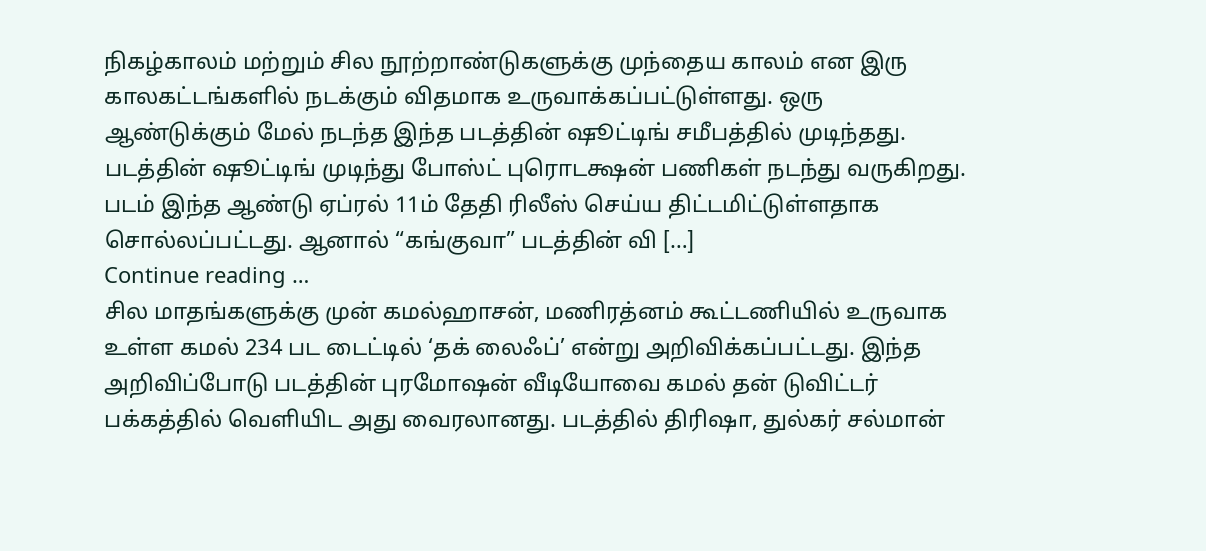நிகழ்காலம் மற்றும் சில நூற்றாண்டுகளுக்கு முந்தைய காலம் என இரு காலகட்டங்களில் நடக்கும் விதமாக உருவாக்கப்பட்டுள்ளது. ஒரு ஆண்டுக்கும் மேல் நடந்த இந்த படத்தின் ஷூட்டிங் சமீபத்தில் முடிந்தது. படத்தின் ஷூட்டிங் முடிந்து போஸ்ட் புரொடக்ஷன் பணிகள் நடந்து வருகிறது. படம் இந்த ஆண்டு ஏப்ரல் 11ம் தேதி ரிலீஸ் செய்ய திட்டமிட்டுள்ளதாக சொல்லப்பட்டது. ஆனால் “கங்குவா” படத்தின் வி […]
Continue reading …
சில மாதங்களுக்கு முன் கமல்ஹாசன், மணிரத்னம் கூட்டணியில் உருவாக உள்ள கமல் 234 பட டைட்டில் ‘தக் லைஃப்’ என்று அறிவிக்கப்பட்டது. இந்த அறிவிப்போடு படத்தின் புரமோஷன் வீடியோவை கமல் தன் டுவிட்டர் பக்கத்தில் வெளியிட அது வைரலானது. படத்தில் திரிஷா, துல்கர் சல்மான்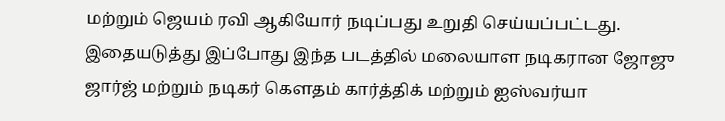மற்றும் ஜெயம் ரவி ஆகியோர் நடிப்பது உறுதி செய்யப்பட்டது. இதையடுத்து இப்போது இந்த படத்தில் மலையாள நடிகரான ஜோஜு ஜார்ஜ் மற்றும் நடிகர் கௌதம் கார்த்திக் மற்றும் ஐஸ்வர்யா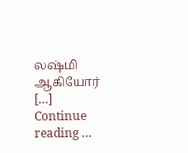லஷ்மி ஆகியோர் […]
Continue reading …